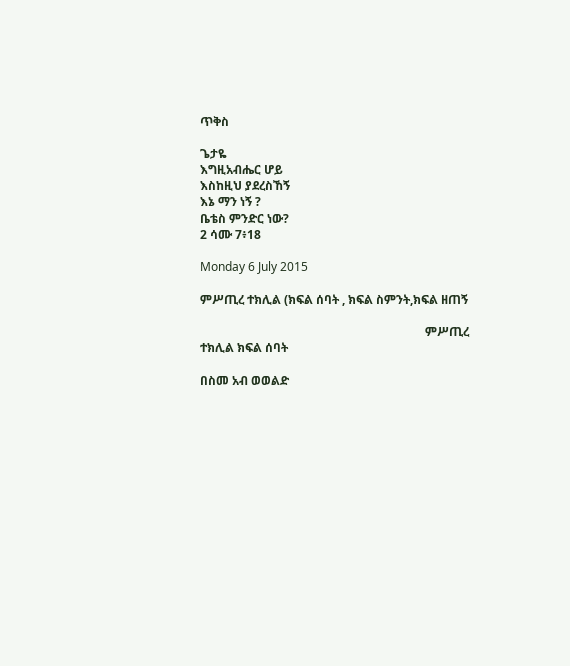ጥቅስ

ጌታዬ
እግዚአብሔር ሆይ
እስከዚህ ያደረስኸኝ
እኔ ማን ነኝ ?
ቤቴስ ምንድር ነው?
2 ሳሙ 7፥18

Monday 6 July 2015

ምሥጢረ ተክሊል (ክፍል ሰባት , ክፍል ስምንት,ክፍል ዘጠኝ

                                                                           ምሥጢረ ተክሊል ክፍል ሰባት

በስመ አብ ወወልድ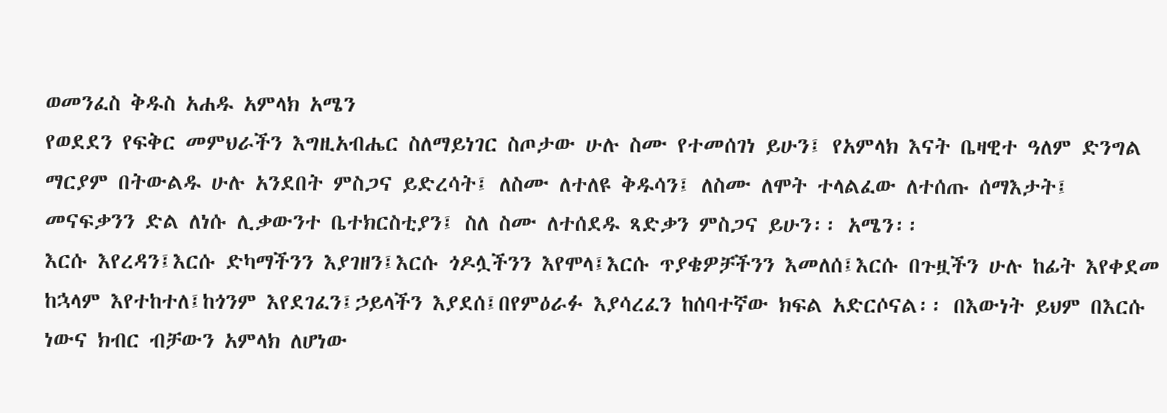ወመንፈስ ቅዱስ አሐዱ አምላክ አሜን
የወደደን የፍቅር መምህራችን እግዚአብሔር ስለማይነገር ስጦታው ሁሉ ስሙ የተመሰገነ ይሁን፤ የአምላክ እናት ቤዛዊተ ዓለም ድንግል ማርያም በትውልዱ ሁሉ አንደበት ምስጋና ይድረሳት፤ ለስሙ ለተለዩ ቅዱሳን፤ ለስሙ ለሞት ተላልፈው ለተሰጡ ሰማእታት፤ መናፍቃንን ድል ለነሱ ሊቃውንተ ቤተክርስቲያን፤ ስለ ስሙ ለተሰደዱ ጻድቃን ምስጋና ይሁን፡፡ አሜን፡፡
እርሱ እየረዳን፤እርሱ ድካማችንን እያገዘን፤እርሱ ጎዶሏችንን እየሞላ፤እርሱ ጥያቄዎቻችንን እመለሰ፤እርሱ በጉዟችን ሁሉ ከፊት እየቀደመ ከኋላም እየተከተለ፤ከጎንም እየደገፈን፤ኃይላችን እያደሰ፤በየምዕራፉ እያሳረፈን ከሰባተኛው ክፍል አድርሶናል፡፡ በእውነት ይህም በእርሱ ነውና ክብር ብቻውን አምላክ ለሆነው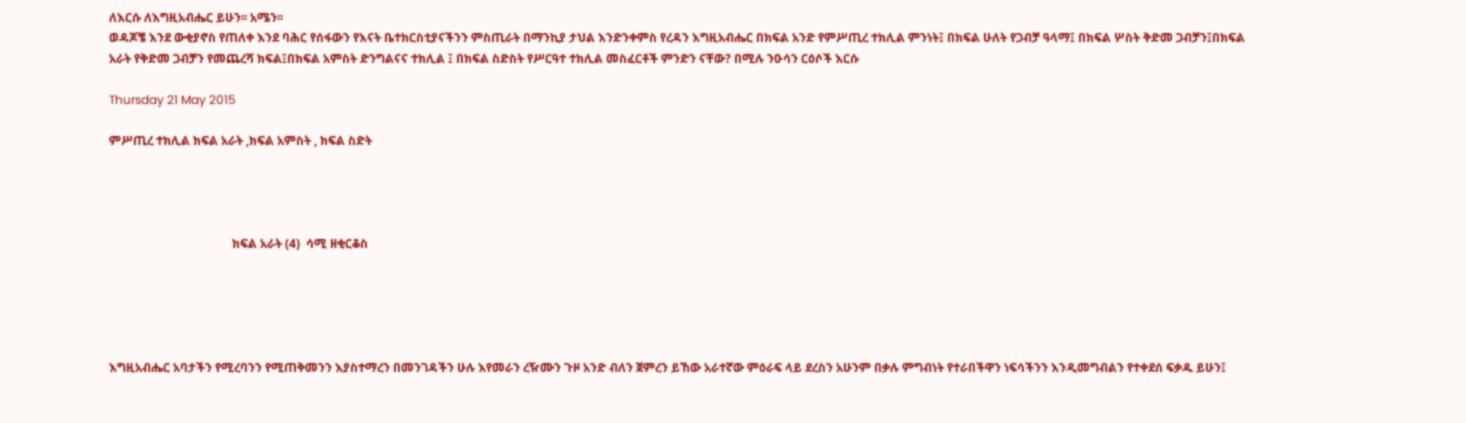ለእርሱ ለእግዚአብሔር ይሁን፡፡ አሜን፡፡
ወዳጆቼ እንደ ውቂያኖስ የጠለቀ እንደ ባሕር የሰፋውን የእናት ቤተክርስቲያናችንን ምስጢራት በማንኪያ ታህል እንድንቀምስ የረዳን እግዚአብሔር በክፍል አንድ የምሥጢረ ተክሊል ምንነት፤ በክፍል ሁለት የጋብቻ ዓላማ፤ በክፍል ሦስት ቅድመ ጋብቻን፤በክፍል አራት የቅድመ ጋብቻን የመጨረሻ ክፍል፤በክፍል አምስት ድንግልናና ተክሊል ፤ በክፍል ስድስት የሥርዓተ ተክሊል መስፈርቶች ምንድን ናቸው? በሚሉ ንዑሳን ርዕሶች እርሱ

Thursday 21 May 2015

ምሥጢረ ተክሊል ክፍል አራት ,ክፍል አምስት , ክፍል ስድት




                                         ክፍል አራት (4)  ሳሚ ዘቂርቆስ





እግዚአብሔር አባታችን የሚረባንን የሚጠቅመንን እያስተማረን በመንገዳችን ሁሉ እየመራን ረዥሙን ጉዞ አንድ ብለን ጀምረን ይኸው አራተኛው ምዕራፍ ላይ ደረስን አሁንም በቃሉ ምግብነት የተራበችዋን ነፍሳችንን እንዲመግብልን የተቀደሰ ፍቃዱ ይሁን፤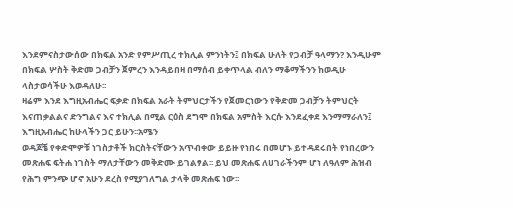እንደምናስታውሰው በክፍል አንድ የምሥጢረ ተክሊል ምንነትን፤ በክፍል ሁለት የጋብቻ ዓላማን? እንዲሁም በክፍል ሦስት ቅድመ ጋብቻን ጀምረን እንዳይበዛ በማሰብ ይቀጥላል ብለን ማቆማችንን ከወዲሁ ላስታወሳችሁ እወዳለሁ፡፡
ዛሬም እንደ እግዚአብሔር ፍቃድ በክፍል አራት ትምህርታችን የጀመርነውን የቅድመ ጋብቻን ትምህርት እናጠቃልልና ድንግልና እና ተክሊል በሚል ርዕስ ደግሞ በክፍል አምስት እርሱ እንደፈቀደ እንማማራለን፤ እግዚአብሔር ከሁላችን ጋር ይሁን፡፡አሜን
ወዳጆቼ የቀድሞዎቹ ነገስታቶች ክርስትናቸውን አጥብቀው ይይዙ የነበሩ በመሆኑ ይተዳደሩበት የነበረውን መጽሐፍ ፍትሐ ነገስት ማለታቸውን መቅድሙ ይገልፃል፡፡ ይህ መጽሐፍ ለሀገራችንም ሆነ ለዓለም ሕዝብ የሕግ ምንጭ ሆኖ አሁን ደረስ የሚያገለግል ታላቅ መጽሐፍ ነው፡፡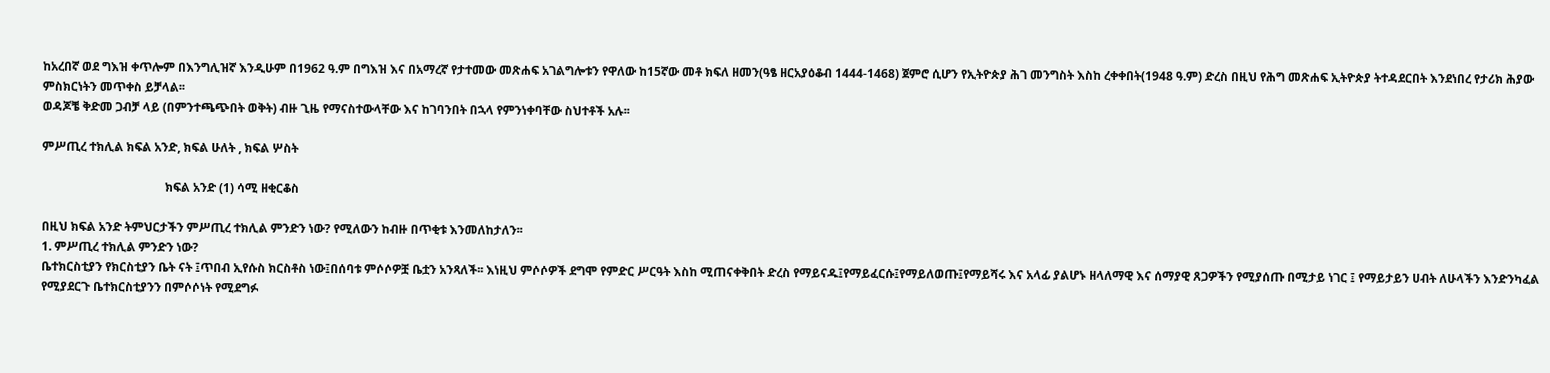ከአረበኛ ወደ ግእዝ ቀጥሎም በእንግሊዝኛ እንዲሁም በ1962 ዓ.ም በግእዝ እና በአማረኛ የታተመው መጽሐፍ አገልግሎቱን የዋለው ከ15ኛው መቶ ክፍለ ዘመን(ዓፄ ዘርአያዕቆብ 1444-1468) ጀምሮ ሲሆን የኢትዮጵያ ሕገ መንግስት እስከ ረቀቀበት(1948 ዓ.ም) ድረስ በዚህ የሕግ መጽሐፍ ኢትዮጵያ ትተዳደርበት እንደነበረ የታሪክ ሕያው ምስክርነትን መጥቀስ ይቻላል፡፡
ወዳጆቼ ቅድመ ጋብቻ ላይ (በምንተጫጭበት ወቅት) ብዙ ጊዜ የማናስተውላቸው እና ከገባንበት በኋላ የምንነቀባቸው ስህተቶች አሉ፡፡

ምሥጢረ ተክሊል ክፍል አንድ, ክፍል ሁለት , ክፍል ሦስት

                                         ክፍል አንድ (1) ሳሚ ዘቂርቆስ

በዚህ ክፍል አንድ ትምህርታችን ምሥጢረ ተክሊል ምንድን ነው? የሚለውን ከብዙ በጥቂቱ እንመለከታለን፡፡
1. ምሥጢረ ተክሊል ምንድን ነው?
ቤተክርስቲያን የክርስቲያን ቤት ናት ፤ጥበብ ኢየሱስ ክርስቶስ ነው፤በሰባቱ ምሶሶዎቿ ቤቷን አንጻለች፡፡ እነዚህ ምሶሶዎች ደግሞ የምድር ሥርዓት እስከ ሚጠናቀቅበት ድረስ የማይናዱ፤የማይፈርሱ፤የማይለወጡ፤የማይሻሩ እና አላፊ ያልሆኑ ዘላለማዊ እና ሰማያዊ ጸጋዎችን የሚያሰጡ በሚታይ ነገር ፤ የማይታይን ሀብት ለሁላችን እንድንካፈል የሚያደርጉ ቤተክርስቲያንን በምሶሶነት የሚደግፉ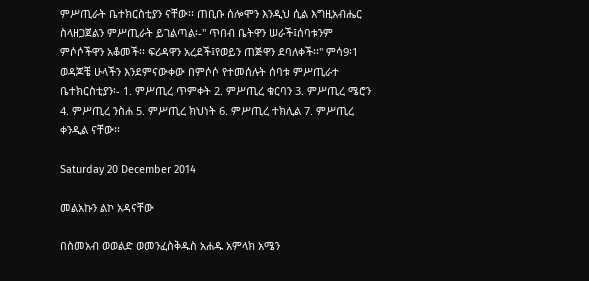ምሥጢራት ቤተክርስቲያን ናቸው፡፡ ጠቢቡ ሰሎሞን እንዲህ ሲል እግዚአብሔር ስላዘጋጀልን ምሥጢራት ይገልጣል፡-" ጥበብ ቤትዋን ሠራች፤ሰባቱንም ምሶሶችዋን አቆመች፡፡ ፍሪዳዋን አረደች፤የወይን ጠጅዋን ደባለቀች፡፡" ምሳ9፡1
ወዳጆቼ ሁላችን እንደምናውቀው በምሶሶ የተመሰሉት ሰባቱ ምሥጢራተ ቤተክርስቲያን፡- 1. ምሥጢረ ጥምቀት 2. ምሥጢረ ቁርባን 3. ምሥጢረ ሜሮን 4. ምሥጢረ ንስሐ 5. ምሥጢረ ክህነት 6. ምሥጢረ ተክሊል 7. ምሥጢረ ቀንዲል ናቸው፡፡

Saturday 20 December 2014

መልአኩን ልኮ አዳናቸው

በስመአብ ወወልድ ወመንፈስቅዱስ አሐዱ አምላክ አሜን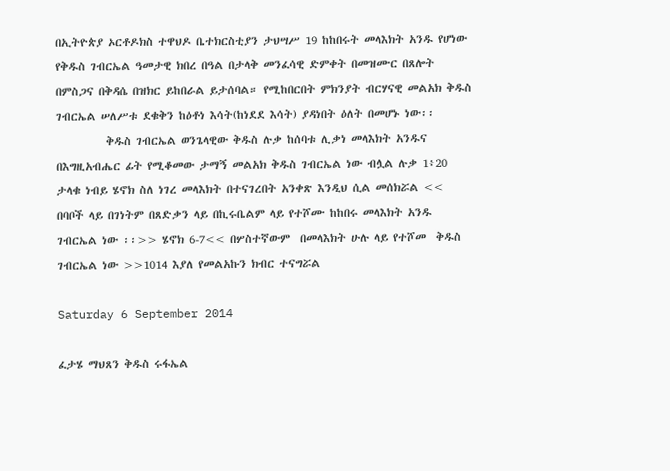በኢትዮጵያ ኦርቶዶክስ ተዋህዶ ቤተክርስቲያን ታህሣሥ 19 ከከበሩት መላእክት አንዱ የሆነው የቅዱስ ገብርኤል ዓመታዊ ክበረ በዓል በታላቅ መንፈሳዊ ድምቀት በመዝሙር በጸሎት በምስጋና በቅዳሴ በዝክር ይከበራል ይታሰባል። የሚከበርበት ምክንያት ብርሃናዊ መልአክ ቅዱስ ገብርኤል ሠለሥቱ ደቁቅን ከዕቶነ እሳት(ከነደደ እሳት) ያዳነበት ዕለት በመሆኑ ነው፡፡
          ቅዱስ ገብርኤል ወንጌላዊው ቅዱስ ሉቃ ከሰባቱ ሊቃነ መላእክት አንዱና በእግዚአብሔር ፊት የሚቆመው ታማኝ መልአክ ቅዱስ ገብርኤል ነው ብሏል ሉቃ 1፥20
ታላቁ ነብይ ሄኖክ ስለ ነገረ መላእክት በተናገረበት አንቀጽ እንዲህ ሲል መሰክሯል << በባቦች ላይ በገነትም በጸድቃን ላይ በኪሩቤልም ላይ የተሾሙ ከከበሩ መላእክት አንዱ ገብርኤል ነው ፡፡>> ሄኖክ 6-7<< በሦስተኛውም  በመላእክት ሁሉ ላይ የተሾመ  ቅዱስ  ገብርኤል ነው >>1014 እያለ የመልአኩን ክብር ተናግሯል

Saturday 6 September 2014

ፈታሄ ማህጸን ቅዱስ ሩፋኤል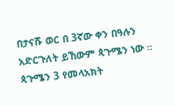በታናሹ ወር በ 3ኛው ቀን በዓሉን አድርጉለት ይኸውም ጳጉሜን ነው ።
ጳጉሜን 3 የመላአክት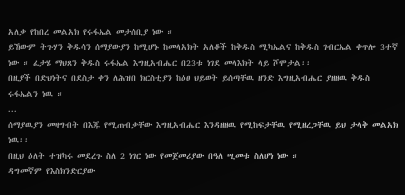አለቃ የከበረ መልአክ የሩፋኤል መታሰቢያ ነው ።
ይኸውም ትጉሃን ቅዱሳን ሰማያውያን ከሚሆኑ ከመላአክት አለቆች ከቅዱስ ሚካኤልና ከቅዱስ ገብርኤል ቀጥሎ 3ተኛ ነው ። ፈታሄ ማህጸን ቅዱስ ሩፋኤል እግዚአብሔር በ23ቱ ነገደ መላእክት ላይ ሾሞታል፡፡
በዚያች በድህነትና በደስታ ቀን ለሕዝበ ክርስቲያን ከዕፀ ህይወት ይሰጣቸዉ ዘንድ እግዚአብሔር ያዘዘዉ ቅዱስ ሩፋኤልን ነዉ ።
...
ሰማያዉያን መዛግብት በእጁ የሚጠብቃቸው እግዚአብሔር እንዳዘዘዉ የሚከፍታቸዉ የሚዘረጋቸዉ ይህ ታላቅ መልአክ ነዉ፡፡
በዚህ ዕለት ተዝካሩ መደረጉ ስለ 2 ነገር ነው የመጀመሪያው በዓለ ሢመቱ ስለሆነ ነው ።
ዳግመኛም የእስክንድርያው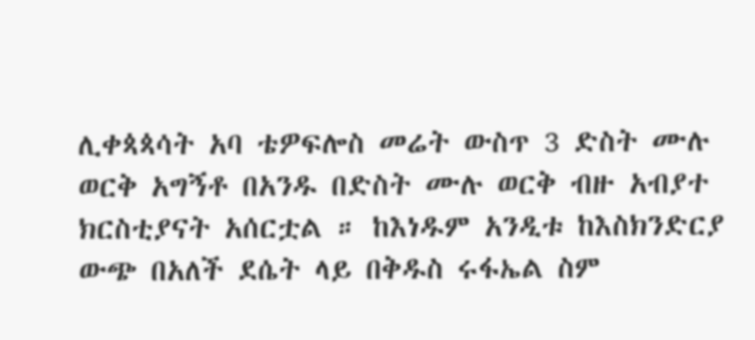ሊቀጳጳሳት አባ ቴዎፍሎስ መሬት ውስጥ 3 ድስት ሙሉ ወርቅ አግኝቶ በአንዱ በድስት ሙሉ ወርቅ ብዙ አብያተ ክርስቲያናት አሰርቷል ። ከእነዱም አንዲቱ ከእስክንድርያ ውጭ በአለች ደሴት ላይ በቅዱስ ሩፋኤል ስም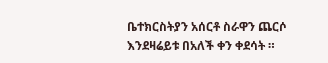ቤተክርስትያን አሰርቶ ስራዋን ጨርሶ እንደዛሬይቱ በአለች ቀን ቀደሳት ።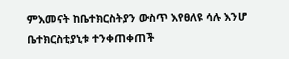ምእመናት ከቤተክርስትያን ውስጥ እየፀለዩ ሳሉ እንሆ ቤተክርስቲያኒቱ ተንቀጠቀጠች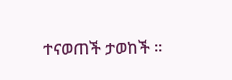ተናወጠች ታወከች ።